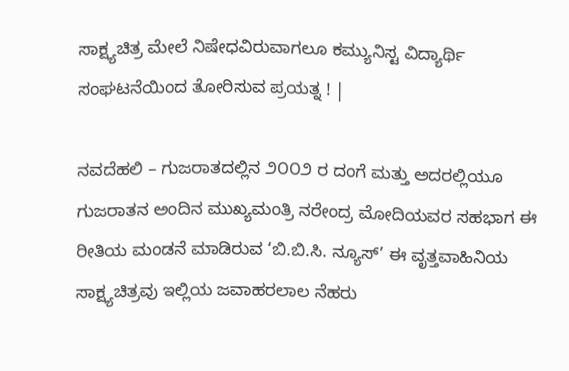ಸಾಕ್ಷ್ಯಚಿತ್ರ ಮೇಲೆ ನಿಷೇಧವಿರುವಾಗಲೂ ಕಮ್ಯುನಿಸ್ಟ ವಿದ್ಯಾರ್ಥಿ ಸಂಘಟನೆಯಿಂದ ತೋರಿಸುವ ಪ್ರಯತ್ನ ! |

ನವದೆಹಲಿ – ಗುಜರಾತದಲ್ಲಿನ ೨೦೦೨ ರ ದಂಗೆ ಮತ್ತು ಅದರಲ್ಲಿಯೂ ಗುಜರಾತನ ಅಂದಿನ ಮುಖ್ಯಮಂತ್ರಿ ನರೇಂದ್ರ ಮೋದಿಯವರ ಸಹಭಾಗ ಈ ರೀತಿಯ ಮಂಡನೆ ಮಾಡಿರುವ ‘ಬಿ.ಬಿ.ಸಿ. ನ್ಯೂಸ್’ ಈ ವೃತ್ತವಾಹಿನಿಯ ಸಾಕ್ಷ್ಯಚಿತ್ರವು ಇಲ್ಲಿಯ ಜವಾಹರಲಾಲ ನೆಹರು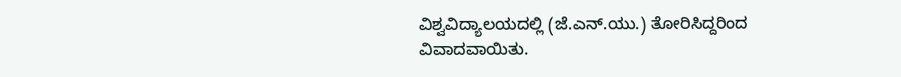ವಿಶ್ವವಿದ್ಯಾಲಯದಲ್ಲಿ (ಜೆ.ಎನ್.ಯು.) ತೋರಿಸಿದ್ದರಿಂದ ವಿವಾದವಾಯಿತು.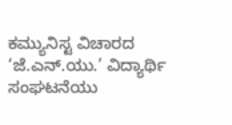ಕಮ್ಯುನಿಸ್ಟ ವಿಚಾರದ ‘ಜೆ.ಎನ್.ಯು.’ ವಿದ್ಯಾರ್ಥಿ ಸಂಘಟನೆಯು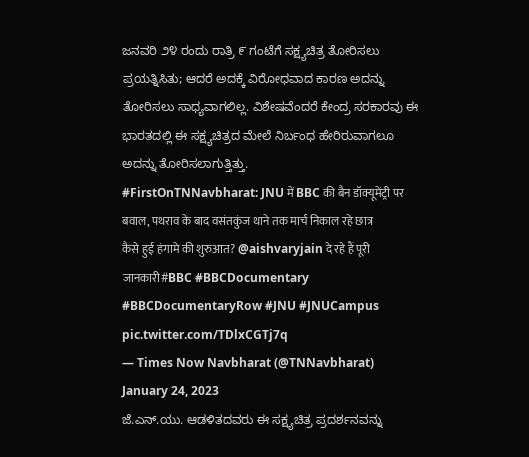ಜನವರಿ ೨೪ ರಂದು ರಾತ್ರಿ ೯ ಗಂಟೆಗೆ ಸಕ್ಷ್ಯಚಿತ್ರ ತೋರಿಸಲು ಪ್ರಯತ್ನಿಸಿತು; ಆದರೆ ಅದಕ್ಕೆ ವಿರೋಧವಾದ ಕಾರಣ ಅದನ್ನು ತೋರಿಸಲು ಸಾಧ್ಯವಾಗಲಿಲ್ಲ. ವಿಶೇಷವೆಂದರೆ ಕೇಂದ್ರ ಸರಕಾರವು ಈ ಭಾರತದಲ್ಲಿ ಈ ಸಕ್ಷ್ಯಚಿತ್ರದ ಮೇಲೆ ನಿರ್ಬಂಧ ಹೇರಿರುವಾಗಲೂ ಅದನ್ನು ತೋರಿಸಲಾಗುತ್ತಿತ್ತು.
#FirstOnTNNavbharat: JNU में BBC की बैन डॉक्यूमेंट्री पर बवाल, पथराव के बाद वसंतकुंज थाने तक मार्च निकाल रहे छात्र
कैसे हुई हंगामे की शुरुआत? @aishvaryjain दे रहे हैं पूरी जानकारी#BBC #BBCDocumentary #BBCDocumentaryRow #JNU #JNUCampus pic.twitter.com/TDlxCGTj7q
— Times Now Navbharat (@TNNavbharat) January 24, 2023
ಜೆ.ಎನ್.ಯು. ಆಡಳಿತದವರು ಈ ಸಕ್ಷ್ಯಚಿತ್ರ ಪ್ರದರ್ಶನವನ್ನು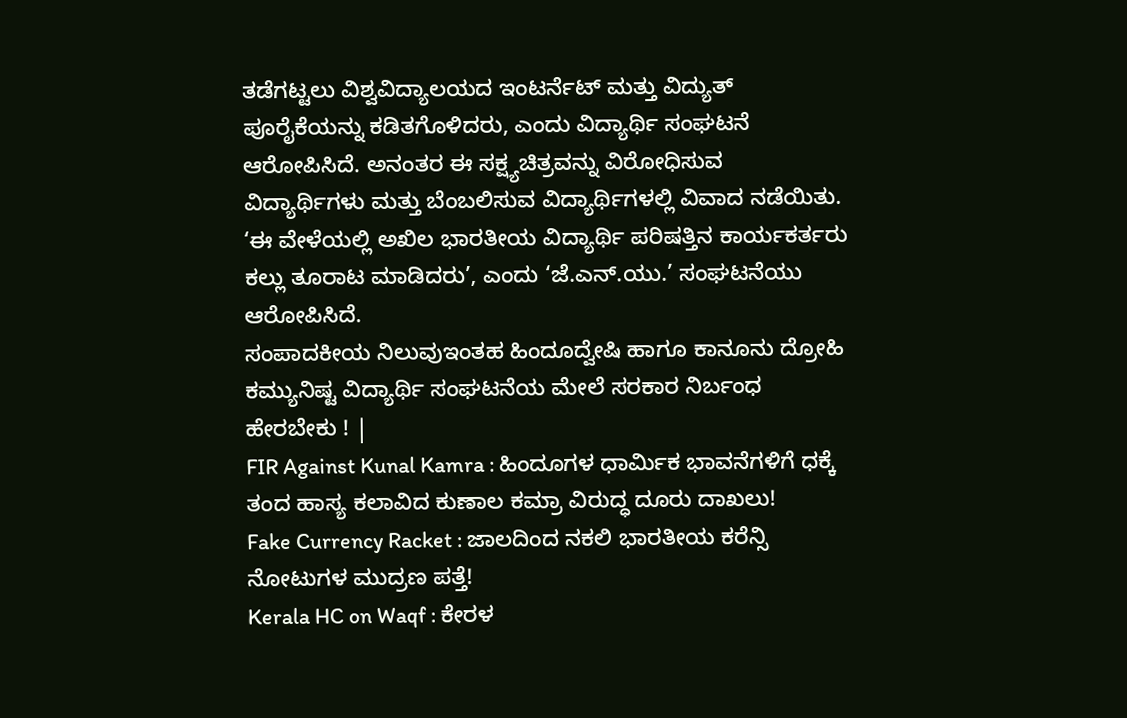ತಡೆಗಟ್ಟಲು ವಿಶ್ವವಿದ್ಯಾಲಯದ ಇಂಟರ್ನೆಟ್ ಮತ್ತು ವಿದ್ಯುತ್ ಪೂರೈಕೆಯನ್ನು ಕಡಿತಗೊಳಿದರು, ಎಂದು ವಿದ್ಯಾರ್ಥಿ ಸಂಘಟನೆ ಆರೋಪಿಸಿದೆ. ಅನಂತರ ಈ ಸಕ್ಷ್ಯಚಿತ್ರವನ್ನು ವಿರೋಧಿಸುವ ವಿದ್ಯಾರ್ಥಿಗಳು ಮತ್ತು ಬೆಂಬಲಿಸುವ ವಿದ್ಯಾರ್ಥಿಗಳಲ್ಲಿ ವಿವಾದ ನಡೆಯಿತು. ‘ಈ ವೇಳೆಯಲ್ಲಿ ಅಖಿಲ ಭಾರತೀಯ ವಿದ್ಯಾರ್ಥಿ ಪರಿಷತ್ತಿನ ಕಾರ್ಯಕರ್ತರು ಕಲ್ಲು ತೂರಾಟ ಮಾಡಿದರು’, ಎಂದು ‘ಜೆ.ಎನ್.ಯು.’ ಸಂಘಟನೆಯು ಆರೋಪಿಸಿದೆ.
ಸಂಪಾದಕೀಯ ನಿಲುವುಇಂತಹ ಹಿಂದೂದ್ವೇಷಿ ಹಾಗೂ ಕಾನೂನು ದ್ರೋಹಿ ಕಮ್ಯುನಿಷ್ಟ ವಿದ್ಯಾರ್ಥಿ ಸಂಘಟನೆಯ ಮೇಲೆ ಸರಕಾರ ನಿರ್ಬಂಧ ಹೇರಬೇಕು ! |
FIR Against Kunal Kamra : ಹಿಂದೂಗಳ ಧಾರ್ಮಿಕ ಭಾವನೆಗಳಿಗೆ ಧಕ್ಕೆ ತಂದ ಹಾಸ್ಯ ಕಲಾವಿದ ಕುಣಾಲ ಕಮ್ರಾ ವಿರುದ್ಧ ದೂರು ದಾಖಲು!
Fake Currency Racket : ಜಾಲದಿಂದ ನಕಲಿ ಭಾರತೀಯ ಕರೆನ್ಸಿ ನೋಟುಗಳ ಮುದ್ರಣ ಪತ್ತೆ!
Kerala HC on Waqf : ಕೇರಳ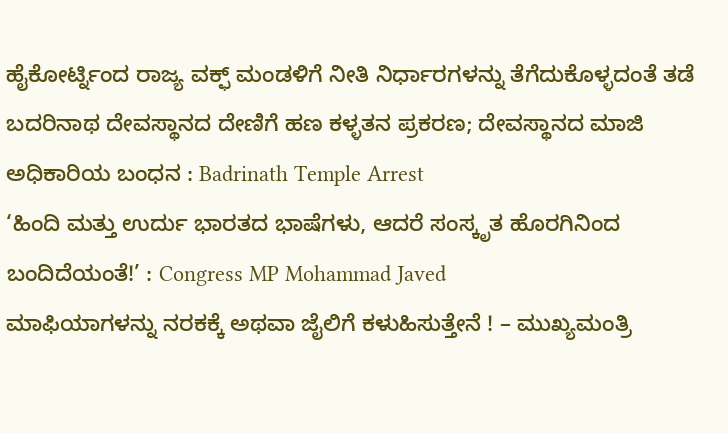ಹೈಕೋರ್ಟ್ನಿಂದ ರಾಜ್ಯ ವಕ್ಫ್ ಮಂಡಳಿಗೆ ನೀತಿ ನಿರ್ಧಾರಗಳನ್ನು ತೆಗೆದುಕೊಳ್ಳದಂತೆ ತಡೆ
ಬದರಿನಾಥ ದೇವಸ್ಥಾನದ ದೇಣಿಗೆ ಹಣ ಕಳ್ಳತನ ಪ್ರಕರಣ; ದೇವಸ್ಥಾನದ ಮಾಜಿ ಅಧಿಕಾರಿಯ ಬಂಧನ : Badrinath Temple Arrest
‘ಹಿಂದಿ ಮತ್ತು ಉರ್ದು ಭಾರತದ ಭಾಷೆಗಳು, ಆದರೆ ಸಂಸ್ಕೃತ ಹೊರಗಿನಿಂದ ಬಂದಿದೆಯಂತೆ!’ : Congress MP Mohammad Javed
ಮಾಫಿಯಾಗಳನ್ನು ನರಕಕ್ಕೆ ಅಥವಾ ಜೈಲಿಗೆ ಕಳುಹಿಸುತ್ತೇನೆ ! – ಮುಖ್ಯಮಂತ್ರಿ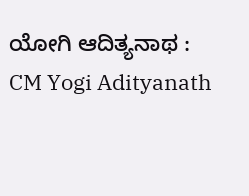ಯೋಗಿ ಆದಿತ್ಯನಾಥ : CM Yogi Adityanath